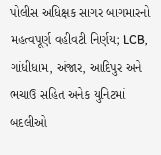પોલીસ અધિક્ષક સાગર બાગમારનો મહત્વપૂર્ણ વહીવટી નિર્ણય; LCB, ગાંધીધામ, અંજાર, આદિપુર અને ભચાઉ સહિત અનેક યુનિટમાં બદલીઓ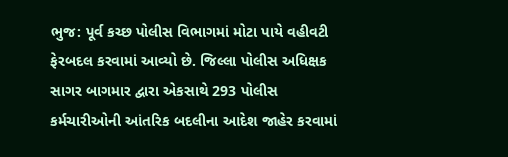ભુજ: પૂર્વ કચ્છ પોલીસ વિભાગમાં મોટા પાયે વહીવટી ફેરબદલ કરવામાં આવ્યો છે. જિલ્લા પોલીસ અધિક્ષક સાગર બાગમાર દ્વારા એકસાથે 293 પોલીસ કર્મચારીઓની આંતરિક બદલીના આદેશ જાહેર કરવામાં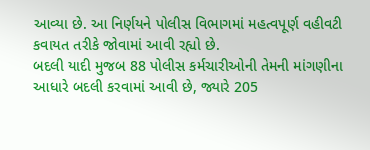આવ્યા છે. આ નિર્ણયને પોલીસ વિભાગમાં મહત્વપૂર્ણ વહીવટી કવાયત તરીકે જોવામાં આવી રહ્યો છે.
બદલી યાદી મુજબ 88 પોલીસ કર્મચારીઓની તેમની માંગણીના આધારે બદલી કરવામાં આવી છે, જ્યારે 205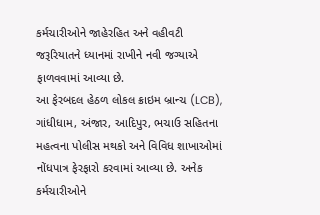કર્મચારીઓને જાહેરહિત અને વહીવટી જરૂરિયાતને ધ્યાનમાં રાખીને નવી જગ્યાએ ફાળવવામાં આવ્યા છે.
આ ફેરબદલ હેઠળ લોકલ ક્રાઇમ બ્રાન્ચ (LCB), ગાંધીધામ, અંજાર, આદિપુર, ભચાઉ સહિતના મહત્વના પોલીસ મથકો અને વિવિધ શાખાઓમાં નોંધપાત્ર ફેરફારો કરવામાં આવ્યા છે. અનેક કર્મચારીઓને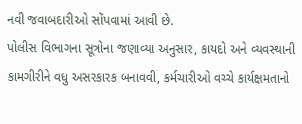નવી જવાબદારીઓ સોંપવામાં આવી છે.
પોલીસ વિભાગના સૂત્રોના જણાવ્યા અનુસાર, કાયદો અને વ્યવસ્થાની કામગીરીને વધુ અસરકારક બનાવવી, કર્મચારીઓ વચ્ચે કાર્યક્ષમતાનો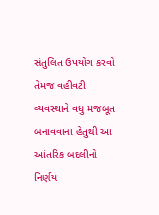સંતુલિત ઉપયોગ કરવો તેમજ વહીવટી વ્યવસ્થાને વધુ મજબૂત બનાવવાના હેતુથી આ આંતરિક બદલીનો નિર્ણય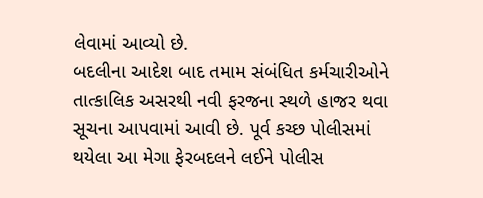લેવામાં આવ્યો છે.
બદલીના આદેશ બાદ તમામ સંબંધિત કર્મચારીઓને તાત્કાલિક અસરથી નવી ફરજના સ્થળે હાજર થવા સૂચના આપવામાં આવી છે. પૂર્વ કચ્છ પોલીસમાં થયેલા આ મેગા ફેરબદલને લઈને પોલીસ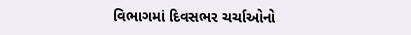વિભાગમાં દિવસભર ચર્ચાઓનો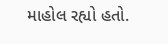માહોલ રહ્યો હતો.